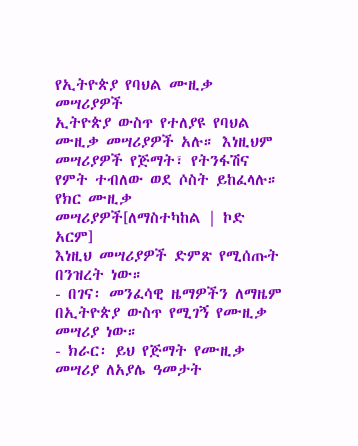የኢትዮጵያ የባህል ሙዚቃ መሣሪያዎች
ኢትዮጵያ ውስጥ የተለያዩ የባህል ሙዚቃ መሣሪያዎች አሉ። እነዚህም መሣሪያዎች የጅማት፣ የትንፋሽና የምት ተብለው ወደ ሶስት ይከፈላሉ።
የክር ሙዚቃ መሣሪያዎች[ለማስተካከል | ኮድ አርም]
እነዚህ መሣሪያዎች ድምጽ የሚሰጡት በንዝረት ነው።
- በገና፡ መንፈሳዊ ዜማዎችን ለማዜም በኢትዮጵያ ውስጥ የሚገኝ የሙዚቃ መሣሪያ ነው።
- ክራር፡ ይህ የጅማት የሙዚቃ መሣሪያ ለአያሌ ዓመታት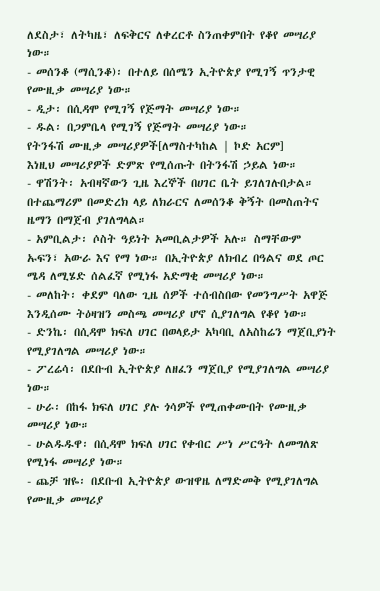ለደስታ፣ ለትካዜ፣ ለፍቅርና ለቀረርቶ ስንጠቀምበት የቆየ መሣሪያ ነው።
- መሰንቆ (ማሲንቆ)፡ በተለይ በሰሜን ኢትዮጵያ የሚገኝ ጥንታዊ የሙዚቃ መሣሪያ ነው።
- ዲታ፡ በሲዳሞ የሚገኝ የጅማት መሣሪያ ነው።
- ዱል፡ በጋምቤላ የሚገኝ የጅማት መሣሪያ ነው።
የትንፋሽ ሙዚቃ መሣሪያዎች[ለማስተካከል | ኮድ አርም]
እነዚህ መሣሪያዎች ድምጽ የሚሰጡት በትንፋሽ ኃይል ነው።
- ዋሽንት፡ አብዛኛውን ጊዜ እረኞች በሀገር ቤት ይገለገሉበታል። በተጨማሪም በመድረክ ላይ ለክራርና ለመሰንቆ ቅኝት በመስጠትና ዜማን በማጀብ ያገለግላል።
- አምቢልታ፡ ሶስት ዓይነት አመቢልታዎች አሉ። ስማቸውም ኡፍን፣ አውራ እና የማ ነው። በኢትዮጵያ ለክብረ በዓልና ወደ ጦር ሜዳ ለሚሄድ ሰልፈኛ የሚነፋ አድማቂ መሣሪያ ነው።
- መለከት፡ ቀደም ባለው ጊዜ ሰዎች ተሰብስበው የመንግሥት አዋጅ እንዲሰሙ ትዕዛዝን መስጫ መሣሪያ ሆኖ ሲያገለግል የቆየ ነው።
- ድንኬ፡ በሲዳሞ ክፍለ ሀገር በወላይታ አካባቢ ለአስከሬን ማጀቢያነት የሚያገለግል መሣሪያ ነው።
- ፖረሬሳ፡ በደቡብ ኢትዮጵያ ለዘፈን ማጀቢያ የሚያገለግል መሣሪያ ነው።
- ሁራ፡ በከፋ ክፍለ ሀገር ያሉ ጎሳዎች የሚጠቀሙበት የሙዚቃ መሣሪያ ነው።
- ሁልዱዱዋ፡ በሲዳሞ ክፍለ ሀገር የቀብር ሥነ ሥርዓት ለመግለጽ የሚነፋ መሣሪያ ነው።
- ጨቻ ዝዬ፡ በደቡብ ኢትዮጵያ ውዝዋዜ ለማድመቅ የሚያገለግል የሙዚቃ መሣሪያ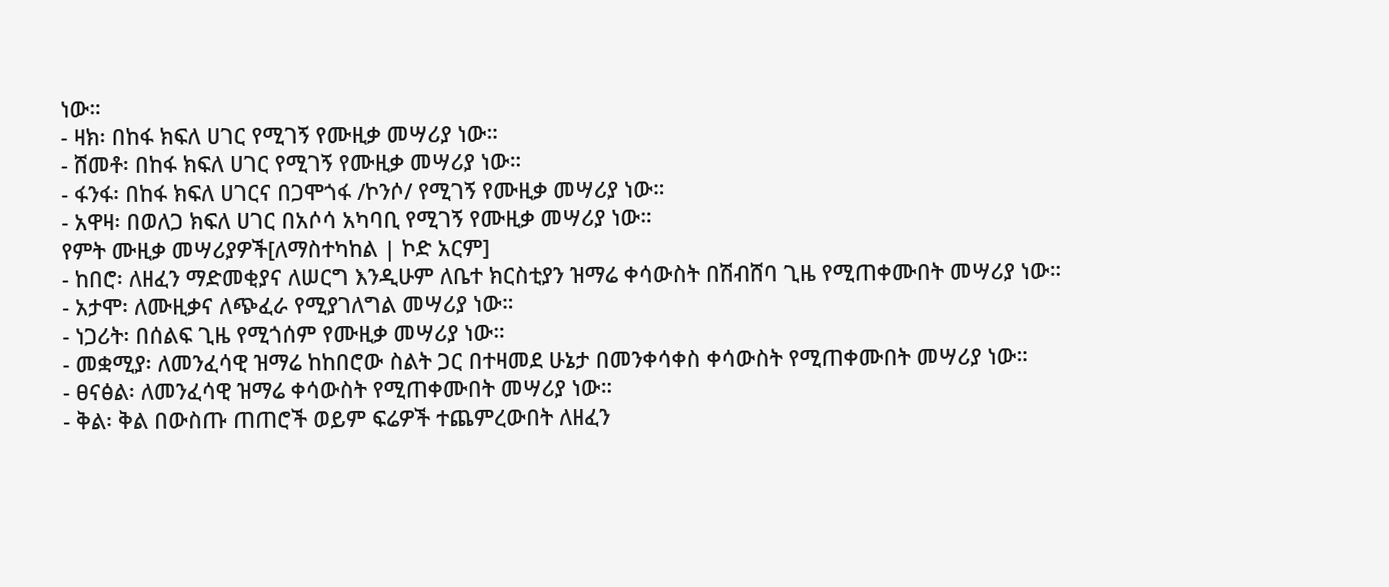ነው።
- ዛክ፡ በከፋ ክፍለ ሀገር የሚገኝ የሙዚቃ መሣሪያ ነው።
- ሸመቶ፡ በከፋ ክፍለ ሀገር የሚገኝ የሙዚቃ መሣሪያ ነው።
- ፋንፋ፡ በከፋ ክፍለ ሀገርና በጋሞጎፋ /ኮንሶ/ የሚገኝ የሙዚቃ መሣሪያ ነው።
- አዋዛ፡ በወለጋ ክፍለ ሀገር በአሶሳ አካባቢ የሚገኝ የሙዚቃ መሣሪያ ነው።
የምት ሙዚቃ መሣሪያዎች[ለማስተካከል | ኮድ አርም]
- ከበሮ፡ ለዘፈን ማድመቂያና ለሠርግ እንዲሁም ለቤተ ክርስቲያን ዝማሬ ቀሳውስት በሽብሸባ ጊዜ የሚጠቀሙበት መሣሪያ ነው።
- አታሞ፡ ለሙዚቃና ለጭፈራ የሚያገለግል መሣሪያ ነው።
- ነጋሪት፡ በሰልፍ ጊዜ የሚጎሰም የሙዚቃ መሣሪያ ነው።
- መቋሚያ፡ ለመንፈሳዊ ዝማሬ ከከበሮው ስልት ጋር በተዛመደ ሁኔታ በመንቀሳቀስ ቀሳውስት የሚጠቀሙበት መሣሪያ ነው።
- ፀናፅል፡ ለመንፈሳዊ ዝማሬ ቀሳውስት የሚጠቀሙበት መሣሪያ ነው።
- ቅል፡ ቅል በውስጡ ጠጠሮች ወይም ፍሬዎች ተጨምረውበት ለዘፈን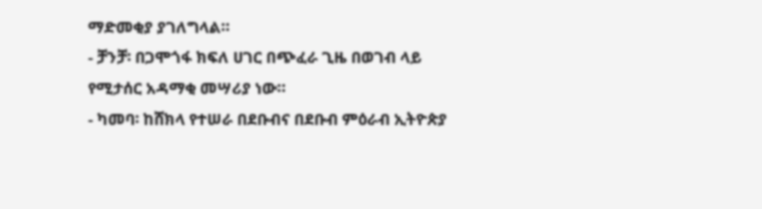ማድመቂያ ያገለግላል።
- ቻንቻ፡ በጋሞጎፋ ክፍለ ሀገር በጭፈራ ጊዜ በወገብ ላይ የሚታሰር አዳማቂ መሣሪያ ነው።
- ካመባ፡ ከሸክላ የተሠራ በደቡብና በደቡብ ምዕራብ ኢትዮጵያ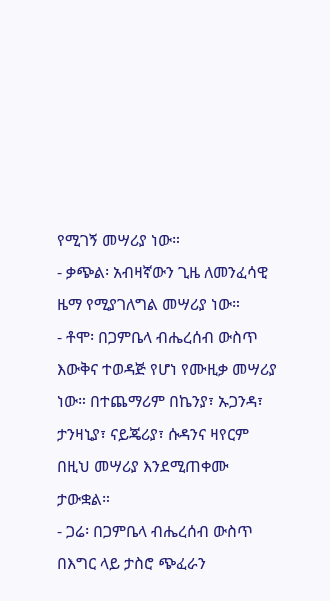የሚገኝ መሣሪያ ነው።
- ቃጭል፡ አብዛኛውን ጊዜ ለመንፈሳዊ ዜማ የሚያገለግል መሣሪያ ነው።
- ቶሞ፡ በጋምቤላ ብሔረሰብ ውስጥ እውቅና ተወዳጅ የሆነ የሙዚቃ መሣሪያ ነው። በተጨማሪም በኬንያ፣ ኡጋንዳ፣ ታንዛኒያ፣ ናይጄሪያ፣ ሱዳንና ዛየርም በዚህ መሣሪያ እንደሚጠቀሙ ታውቋል።
- ጋሬ፡ በጋምቤላ ብሔረሰብ ውስጥ በእግር ላይ ታስሮ ጭፈራን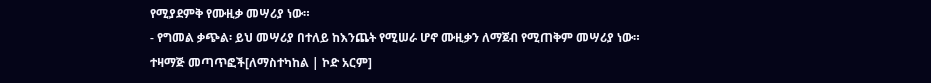የሚያደምቅ የሙዚቃ መሣሪያ ነው።
- የግመል ቃጭል፡ ይህ መሣሪያ በተለይ ከእንጨት የሚሠራ ሆኖ ሙዚቃን ለማጀብ የሚጠቅም መሣሪያ ነው።
ተዛማጅ መጣጥፎች[ለማስተካከል | ኮድ አርም]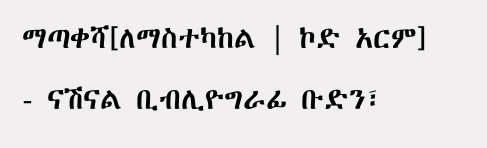ማጣቀሻ[ለማስተካከል | ኮድ አርም]
- ናሽናል ቢብሊዮግራፊ ቡድን፣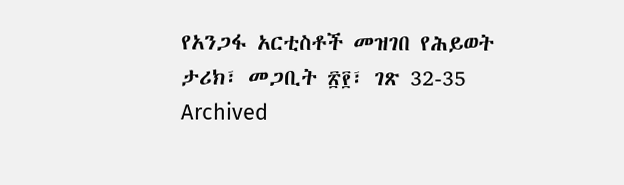የአንጋፋ አርቲስቶች መዝገበ የሕይወት ታሪክ፣ መጋቢት ፳፻፣ ገጽ 32-35 Archived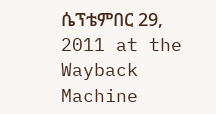ሴፕቴምበር 29, 2011 at the Wayback Machine